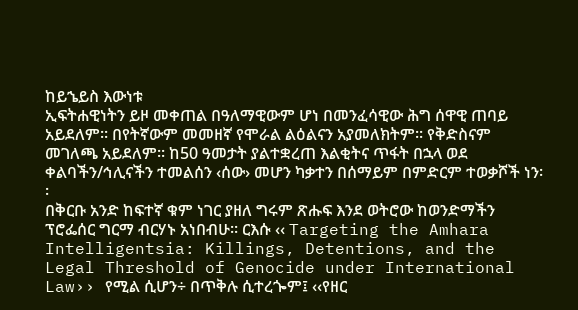ከይኄይስ እውነቱ
ኢፍትሐዊነትን ይዞ መቀጠል በዓለማዊውም ሆነ በመንፈሳዊው ሕግ ሰዋዊ ጠባይ አይደለም፡፡ በየትኛውም መመዘኛ የሞራል ልዕልናን አያመለክትም፡፡ የቅድስናም መገለጫ አይደለም፡፡ ከ50 ዓመታት ያልተቋረጠ እልቂትና ጥፋት በኋላ ወደ ቀልባችን/ኅሊናችን ተመልሰን ‹ሰው› መሆን ካቃተን በሰማይም በምድርም ተወቃሾች ነን፡፡
በቅርቡ አንድ ከፍተኛ ቁም ነገር ያዘለ ግሩም ጽሑፍ እንደ ወትሮው ከወንድማችን ፕሮፌሰር ግርማ ብርሃኑ አነበብሁ፡፡ ርእሱ ‹‹ Targeting the Amhara Intelligentsia: Killings, Detentions, and the Legal Threshold of Genocide under International Law›› የሚል ሲሆን÷ በጥቅሉ ሲተረጐም፤ ‹‹የዘር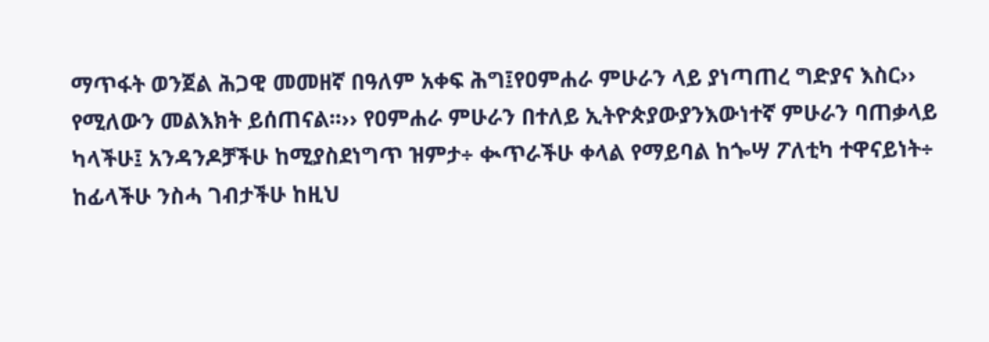ማጥፋት ወንጀል ሕጋዊ መመዘኛ በዓለም አቀፍ ሕግ፤የዐምሐራ ምሁራን ላይ ያነጣጠረ ግድያና እስር›› የሚለውን መልእክት ይሰጠናል፡፡›› የዐምሐራ ምሁራን በተለይ ኢትዮጵያውያንእውነተኛ ምሁራን ባጠቃላይ ካላችሁ፤ አንዳንዶቻችሁ ከሚያስደነግጥ ዝምታ÷ ቊጥራችሁ ቀላል የማይባል ከጐሣ ፖለቲካ ተዋናይነት÷ ከፊላችሁ ንስሓ ገብታችሁ ከዚህ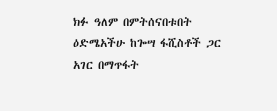ክፉ ዓለም በምትሰናበቱበት ዕድሜአችሁ ከጐሣ ፋሺስቶች ጋር አገር በማጥፋት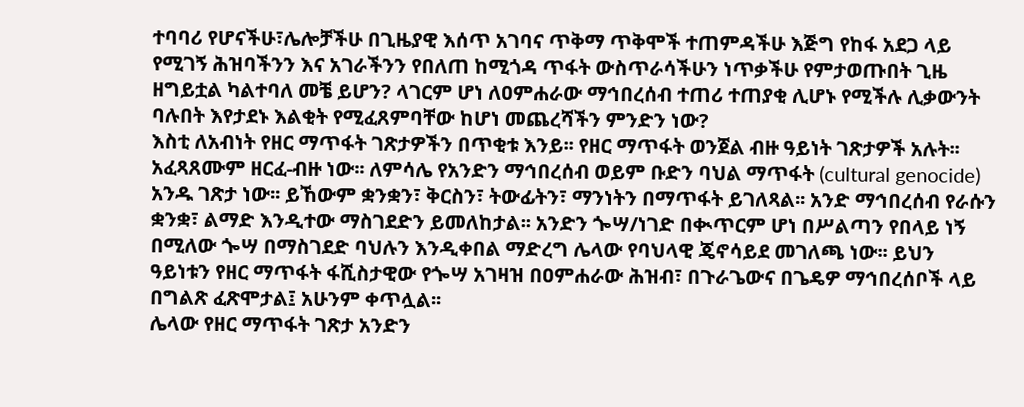ተባባሪ የሆናችሁ፣ሌሎቻችሁ በጊዜያዊ እሰጥ አገባና ጥቅማ ጥቅሞች ተጠምዳችሁ እጅግ የከፋ አደጋ ላይ የሚገኝ ሕዝባችንን እና አገራችንን የበለጠ ከሚጎዳ ጥፋት ውስጥራሳችሁን ነጥቃችሁ የምታወጡበት ጊዜ ዘግይቷል ካልተባለ መቼ ይሆን? ላገርም ሆነ ለዐምሐራው ማኅበረሰብ ተጠሪ ተጠያቂ ሊሆኑ የሚችሉ ሊቃውንት ባሉበት እየታደኑ እልቂት የሚፈጸምባቸው ከሆነ መጨረሻችን ምንድን ነው?
እስቲ ለአብነት የዘር ማጥፋት ገጽታዎችን በጥቂቱ እንይ፡፡ የዘር ማጥፋት ወንጀል ብዙ ዓይነት ገጽታዎች አሉት፡፡ አፈጻጸሙም ዘርፈ-ብዙ ነው፡፡ ለምሳሌ የአንድን ማኅበረሰብ ወይም ቡድን ባህል ማጥፋት (cultural genocide) አንዱ ገጽታ ነው፡፡ ይኸውም ቋንቋን፣ ቅርስን፣ ትውፊትን፣ ማንነትን በማጥፋት ይገለጻል፡፡ አንድ ማኅበረሰብ የራሱን ቋንቋ፣ ልማድ እንዲተው ማስገደድን ይመለከታል፡፡ አንድን ጐሣ/ነገድ በቊጥርም ሆነ በሥልጣን የበላይ ነኝ በሚለው ጐሣ በማስገደድ ባህሉን እንዲቀበል ማድረግ ሌላው የባህላዊ ጄኖሳይደ መገለጫ ነው፡፡ ይህን ዓይነቱን የዘር ማጥፋት ፋሺስታዊው የጐሣ አገዛዝ በዐምሐራው ሕዝብ፣ በጉራጌውና በጌዴዎ ማኅበረሰቦች ላይ በግልጽ ፈጽሞታል፤ አሁንም ቀጥሏል፡፡
ሌላው የዘር ማጥፋት ገጽታ አንድን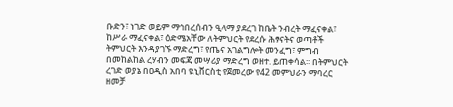ቡድን፣ ነገድ ወይም ማኅበረሰብን ዒላማ ያደረገ ከቤት ንብረት ማፈናቀል፣ ከሥራ ማፈናቀል፣ ዕድሜአቸው ለትምህርት የደረሱ ሕፃናትና ወጣቶች ትምህርት እንዳያገኙ ማድረግ፣ የጤና አገልግሎት መንፈግ፣ ምግብ በመከልከል ረሃብን መፍጃ መሣሪያ ማድረግ ወዘተ. ይጠቀሳል፡፡ በትምህርት ረገድ ወያኔ በዐዲስ አበባ ዩኒቨርስቲ የጀመረው የ42 መምህራን ማባረር ዘመቻ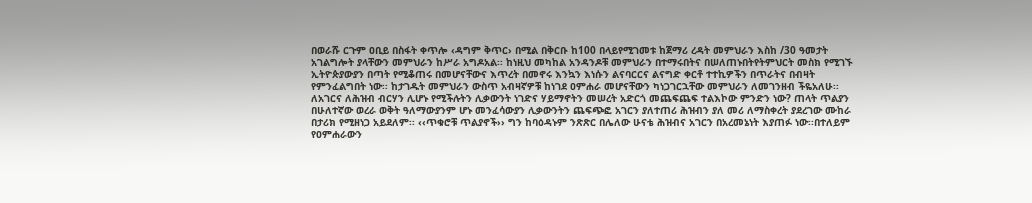በወራሹ ርጉም ዐቢይ በስፋት ቀጥሎ ‹ዳግም ቅጥር› በሚል በቅርቡ ከ100 በላይየሚገመቱ ከጀማሪ ረዳት መምህራን እስከ /30 ዓመታት አገልግሎት ያላቸውን መምህራን ከሥራ አግዶአል፡፡ ከነዚህ መካከል አንዳንዶቹ መምህራን በተማሩበትና በሠለጠኑበትየትምህርት መስክ የሚገኙ ኢትዮጵያውያን በጣት የሚቆጠሩ በመሆናቸውና እጥረት በመኖሩ እንኳን እነሱን ልናባርርና ልናግድ ቀርቶ ተተኪዎችን በጥራትና በብዛት የምንፈልግበት ነው፡፡ ከታገዱት መምህራን ውስጥ አብዛኛዎቹ ከነገደ ዐምሐራ መሆናቸውን ካነጋገርኋቸው መምህራን ለመገንዘብ ችዬአለሁ፡፡
ለአገርና ለሕዝብ ብርሃን ሊሆኑ የሚችሉትን ሊቃውንት ነገድና ሃይማኖትን መሠረት አድርጎ መጨፍጨፍ ተልእኮው ምንድን ነው? ጠላት ጥልያን በሁለተኛው ወረራ ወቅት ዓለማውያንም ሆኑ መንፈሳውያን ሊቃውንትን ጨፍጭፎ አገርን ያለተጠሪ ሕዝብን ያለ መሪ ለማስቀረት ያደረገው ሙከራ በታሪክ የሚዘነጋ አይደለም፡፡ ‹‹ጥቁሮቹ ጥልያኖች›› ግን ከባዕዳኑም ንጽጽር በሌለው ሁናቴ ሕዝብና አገርን በአረመኔነት እያጠፉ ነው፡፡በተለይም የዐምሐራውን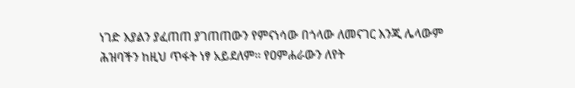ነገድ እያልን ያፈጠጠ ያገጠጠውን የምናነሳው በጎላው ለመናገር እንጂ ሌላውም ሕዝባችን ከዚህ ጥፋት ነፃ አይደለም፡፡ የዐምሐራውን ለየት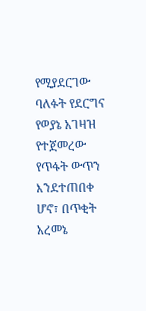የሚያደርገው ባለፉት የደርግና የወያኔ አገዛዝ የተጀመረው የጥፋት ውጥን እንደተጠበቀ ሆኖ፣ በጥቂት አረመኔ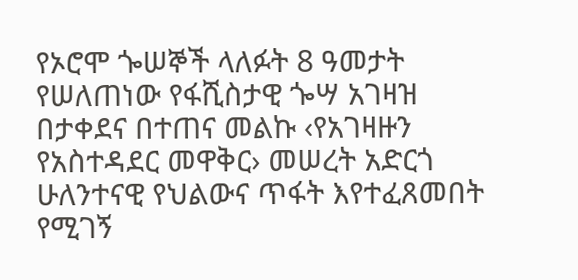የኦሮሞ ጐሠኞች ላለፉት 8 ዓመታት የሠለጠነው የፋሺስታዊ ጐሣ አገዛዝ በታቀደና በተጠና መልኩ ‹የአገዛዙን የአስተዳደር መዋቅር› መሠረት አድርጎ ሁለንተናዊ የህልውና ጥፋት እየተፈጸመበት የሚገኝ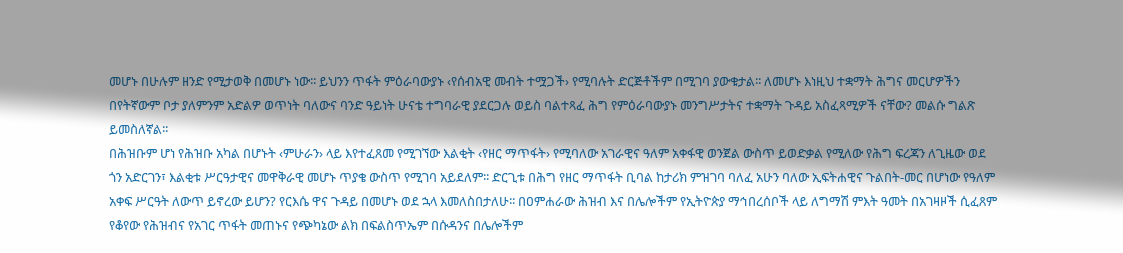መሆኑ በሁሉም ዘንድ የሚታወቅ በመሆኑ ነው፡፡ ይህንን ጥፋት ምዕራባውያኑ ‹የሰብአዊ መብት ተሟጋች› የሚባሉት ድርጅቶችም በሚገባ ያውቁታል፡፡ ለመሆኑ እነዚህ ተቋማት ሕግና መርሆዎችን በየትኛውም ቦታ ያለምንም አድልዎ ወጥነት ባለውና ባንድ ዓይነት ሁናቴ ተግባራዊ ያደርጋሉ ወይስ ባልተጻፈ ሕግ የምዕራባውያኑ መንግሥታትና ተቋማት ጉዳይ አስፈጻሚዎች ናቸው? መልሱ ግልጽ ይመስለኛል፡፡
በሕዝቡም ሆነ የሕዝቡ አካል በሆኑት ‹ምሁራን› ላይ እየተፈጸመ የሚገኘው እልቂት ‹የዘር ማጥፋት› የሚባለው አገራዊና ዓለም አቀፋዊ ወንጀል ውስጥ ይወድቃል የሚለው የሕግ ፍረጃን ለጊዜው ወደ ጎን አድርገን፣ እልቂቱ ሥርዓታዊና መዋቅራዊ መሆኑ ጥያቄ ውስጥ የሚገባ አይደለም፡፡ ድርጊቱ በሕግ የዘር ማጥፋት ቢባል ከታሪክ ምዝገባ ባለፈ አሁን ባለው ኢፍትሐዊና ጉልበት-መር በሆነው የዓለም አቀፍ ሥርዓት ለውጥ ይኖረው ይሆን? የርእሴ ዋና ጉዳይ በመሆኑ ወደ ኋላ እመለስበታለሁ፡፡ በዐምሐራው ሕዝብ እና በሌሎችም የኢትዮጵያ ማኅበረሰቦች ላይ ለግማሽ ምእት ዓመት በአገዛዞች ሲፈጸም የቆየው የሕዝብና የአገር ጥፋት መጠኑና የጭካኔው ልክ በፍልስጥኤም በሱዳንና በሌሎችም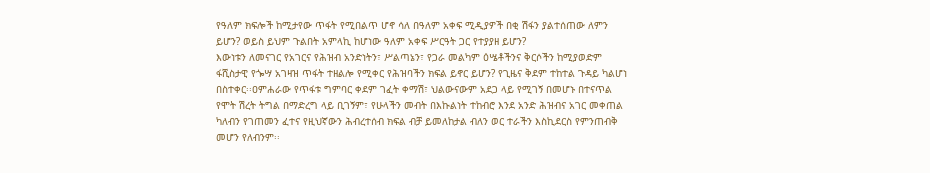የዓለም ክፍሎች ከሚታየው ጥፋት የሚበልጥ ሆኖ ሳለ በዓለም አቀፍ ሚዲያዎች በቂ ሽፋን ያልተሰጠው ለምን ይሆን? ወይስ ይህም ጉልበት አምላኪ ከሆነው ዓለም አቀፍ ሥርዓት ጋር የተያያዘ ይሆን?
እውነቱን ለመናገር የአገርና የሕዝብ አንድነትን፣ ሥልጣኔን፣ የጋራ መልካም ዕሤቶችንና ቅርሶችን ከሚያወድም ፋሺስታዊ የጐሣ አገዛዝ ጥፋት ተዘልሎ የሚቀር የሕዝባችን ክፍል ይኖር ይሆን? የጊዜና ቅደም ተከተል ጉዳይ ካልሆነ በስተቀር፡፡ዐምሐራው የጥፋቱ ግምባር ቀደም ገፈት ቀማሽ፣ ህልውናውም አደጋ ላይ የሚገኝ በመሆኑ በተናጥል የሞት ሽረት ትግል በማድረግ ላይ ቢገኝም፣ የሁላችን መብት በእኩልነት ተከብሮ እንደ አንድ ሕዝብና አገር መቀጠል ካለብን የገጠመን ፈተና የዚህኛውን ሕብረተሰብ ክፍል ብቻ ይመለከታል ብለን ወር ተራችን እስኪደርስ የምንጠብቅ መሆን የለብንም፡፡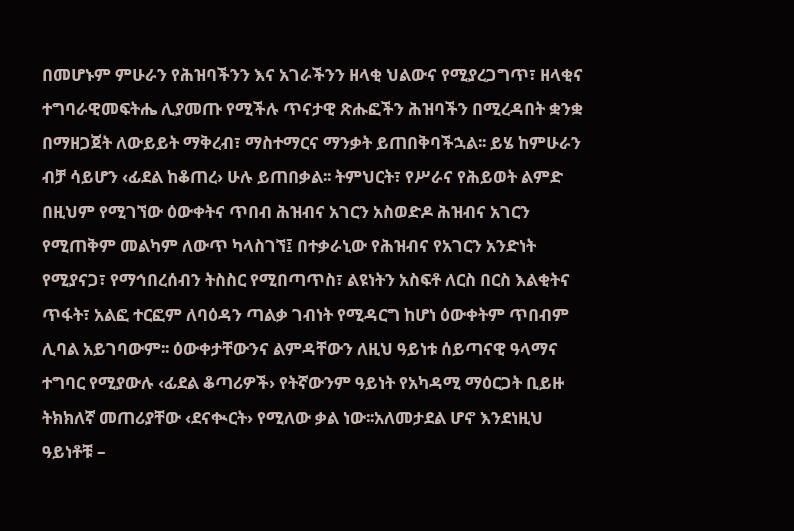በመሆኑም ምሁራን የሕዝባችንን እና አገራችንን ዘላቂ ህልውና የሚያረጋግጥ፣ ዘላቂና ተግባራዊመፍትሔ ሊያመጡ የሚችሉ ጥናታዊ ጽሑፎችን ሕዝባችን በሚረዳበት ቋንቋ በማዘጋጀት ለውይይት ማቅረብ፣ ማስተማርና ማንቃት ይጠበቅባችኋል፡፡ ይሄ ከምሁራን ብቻ ሳይሆን ‹ፊደል ከቆጠረ› ሁሉ ይጠበቃል፡፡ ትምህርት፣ የሥራና የሕይወት ልምድ በዚህም የሚገኘው ዕውቀትና ጥበብ ሕዝብና አገርን አስወድዶ ሕዝብና አገርን የሚጠቅም መልካም ለውጥ ካላስገኘ፤ በተቃራኒው የሕዝብና የአገርን አንድነት የሚያናጋ፣ የማኅበረሰብን ትስስር የሚበጣጥስ፣ ልዩነትን አስፍቶ ለርስ በርስ እልቂትና ጥፋት፣ አልፎ ተርፎም ለባዕዳን ጣልቃ ገብነት የሚዳርግ ከሆነ ዕውቀትም ጥበብም ሊባል አይገባውም፡፡ ዕውቀታቸውንና ልምዳቸውን ለዚህ ዓይነቱ ሰይጣናዊ ዓላማና ተግባር የሚያውሉ ‹ፊደል ቆጣሪዎች› የትኛውንም ዓይነት የአካዳሚ ማዕርጋት ቢይዙ ትክክለኛ መጠሪያቸው ‹ደናቊርት› የሚለው ቃል ነው፡፡አለመታደል ሆኖ እንደነዚህ ዓይነቶቹ –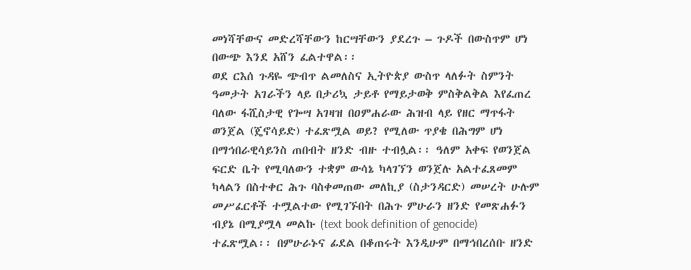መነሻቸውና መድረሻቸውን ከርሣቸውን ያደረጉ – ጉዶች በውስጥም ሆነ በውጭ እንደ አሸን ፈልተዋል፡፡
ወደ ርእሰ ጉዳዬ ጭብጥ ልመለስና ኢትዮጵያ ውስጥ ላለፉት ስምንት ዓመታት አገራችን ላይ በታሪኳ ታይቶ የማይታወቅ ምስቅልቅል እየፈጠረ ባለው ፋሺስታዊ የጐሣ አገዛዝ በዐምሐራው ሕዝብ ላይ የዘር ማጥፋት ወንጀል (ጄኖሳይድ) ተፈጽሟል ወይ? የሚለው ጥያቄ በሕግም ሆነ በማኅበራዊሳይንስ ጠበብት ዘንድ ብዙ ተብሏል፡፡ ዓለም አቀፍ የወንጀል ፍርድ ቤት የሚባለውን ተቋም ውሳኔ ካላገኘን ወንጀሉ አልተፈጸመም ካላልን በስተቀር ሕጉ ባስቀመጠው መለኪያ (ስታንዳርድ) መሠረት ሁሉም መሥፈርቶች ተሟልተው የሚገኙበት በሕጉ ምሁራን ዘንድ የመጽሐፉን ብያኔ በሚያሟላ መልኩ (text book definition of genocide) ተፈጽሟል፡፡ በምሁራኑና ፊደል በቆጠሩት እንዲሁም በማኅበረሰቡ ዘንድ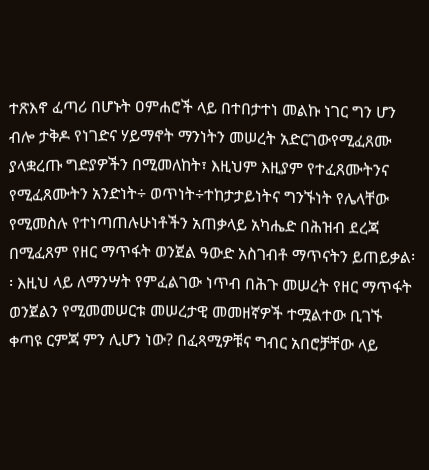ተጽእኖ ፈጣሪ በሆኑት ዐምሐሮች ላይ በተበታተነ መልኩ ነገር ግን ሆን ብሎ ታቅዶ የነገድና ሃይማኖት ማንነትን መሠረት አድርገውየሚፈጸሙ ያላቋረጡ ግድያዎችን በሚመለከት፣ እዚህም እዚያም የተፈጸሙትንና የሚፈጸሙትን አንድነት÷ ወጥነት÷ተከታታይነትና ግንኙነት የሌላቸው የሚመስሉ የተነጣጠሉሁነቶችን አጠቃላይ አካሔድ በሕዝብ ደረጃ በሚፈጸም የዘር ማጥፋት ወንጀል ዓውድ አስገብቶ ማጥናትን ይጠይቃል፡፡ እዚህ ላይ ለማንሣት የምፈልገው ነጥብ በሕጉ መሠረት የዘር ማጥፋት ወንጀልን የሚመመሠርቱ መሠረታዊ መመዘኛዎች ተሟልተው ቢገኙ ቀጣዩ ርምጃ ምን ሊሆን ነው? በፈጻሚዎቹና ግብር አበሮቻቸው ላይ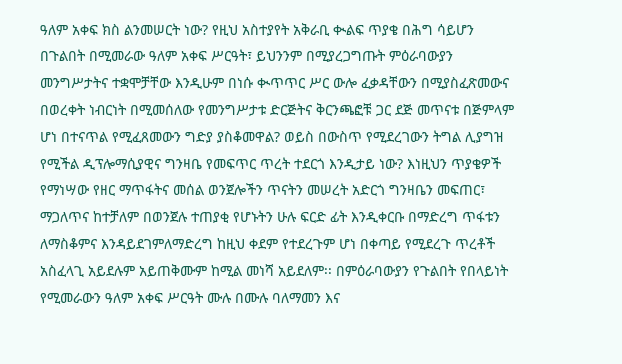ዓለም አቀፍ ክስ ልንመሠርት ነው? የዚህ አስተያየት አቅራቢ ቊልፍ ጥያቄ በሕግ ሳይሆን በጉልበት በሚመራው ዓለም አቀፍ ሥርዓት፣ ይህንንም በሚያረጋግጡት ምዕራባውያን መንግሥታትና ተቋሞቻቸው እንዲሁም በነሱ ቊጥጥር ሥር ውሎ ፈቃዳቸውን በሚያስፈጽመውና በወረቀት ነብርነት በሚመሰለው የመንግሥታቱ ድርጅትና ቅርንጫፎቹ ጋር ደጅ መጥናቱ በጅምላም ሆነ በተናጥል የሚፈጸመውን ግድያ ያስቆመዋል? ወይስ በውስጥ የሚደረገውን ትግል ሊያግዝ የሚችል ዲፕሎማሲያዊና ግንዛቤ የመፍጥር ጥረት ተደርጎ እንዲታይ ነው? እነዚህን ጥያቄዎች የማነሣው የዘር ማጥፋትና መሰል ወንጀሎችን ጥናትን መሠረት አድርጎ ግንዛቤን መፍጠር፣ ማጋለጥና ከተቻለም በወንጀሉ ተጠያቂ የሆኑትን ሁሉ ፍርድ ፊት እንዲቀርቡ በማድረግ ጥፋቱን ለማስቆምና እንዳይደገምለማድረግ ከዚህ ቀደም የተደረጉም ሆነ በቀጣይ የሚደረጉ ጥረቶች አስፈላጊ አይደሉም አይጠቅሙም ከሚል መነሻ አይደለም፡፡ በምዕራባውያን የጉልበት የበላይነት የሚመራውን ዓለም አቀፍ ሥርዓት ሙሉ በሙሉ ባለማመን እና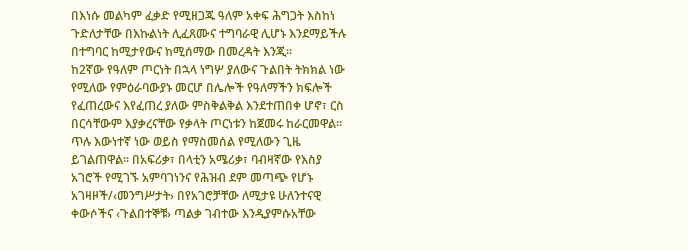በእነሱ መልካም ፈቃድ የሚዘጋጁ ዓለም አቀፍ ሕግጋት እስከነ ጉድለታቸው በእኩልነት ሊፈጸሙና ተግባራዊ ሊሆኑ እንደማይችሉ በተግባር ከሚታየውና ከሚሰማው በመረዳት እንጂ፡፡
ከ2ኛው የዓለም ጦርነት በኋላ ነግሦ ያለውና ጉልበት ትክክል ነው የሚለው የምዕራባውያኑ መርሆ በሌሎች የዓለማችን ክፍሎች የፈጠረውና እየፈጠረ ያለው ምስቅልቅል እንደተጠበቀ ሆኖ፣ ርስ በርሳቸውም እያቃረናቸው የቃላት ጦርነቱን ከጀመሩ ከራርመዋል፡፡ ጥሉ እውነተኛ ነው ወይስ የማስመሰል የሚለውን ጊዜ ይገልጠዋል፡፡ በአፍሪቃ፣ በላቲን አሜሪቃ፣ ባብዛኛው የእስያ አገሮች የሚገኙ አምባገነንና የሕዝብ ደም መጣጭ የሆኑ አገዛዞች/‹መንግሥታት› በየአገሮቻቸው ለሚታዩ ሁለንተናዊ ቀውሶችና ‹ጉልበተኞቹ› ጣልቃ ገብተው እንዲያምሱአቸው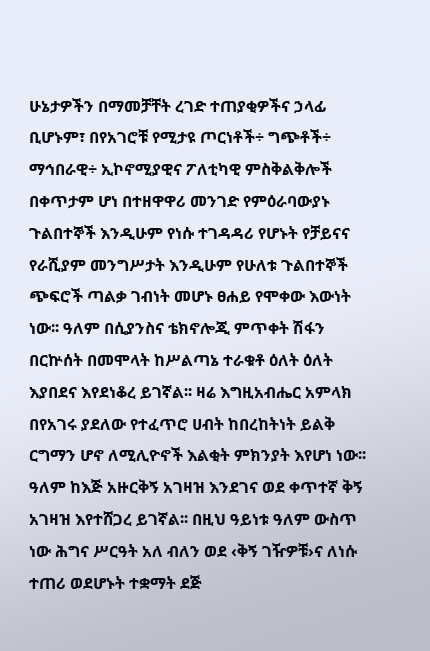ሁኔታዎችን በማመቻቸት ረገድ ተጠያቂዎችና ኃላፊ ቢሆኑም፣ በየአገሮቹ የሚታዩ ጦርነቶች÷ ግጭቶች÷ ማኅበራዊ÷ ኢኮኖሚያዊና ፖለቲካዊ ምስቅልቅሎች በቀጥታም ሆነ በተዘዋዋሪ መንገድ የምዕራባውያኑ ጉልበተኞች እንዲሁም የነሱ ተገዳዳሪ የሆኑት የቻይናና የራሺያም መንግሥታት እንዲሁም የሁለቱ ጉልበተኞች ጭፍሮች ጣልቃ ገብነት መሆኑ ፀሐይ የሞቀው እውነት ነው፡፡ ዓለም በሲያንስና ቴክኖሎጂ ምጥቀት ሽፋን በርኵሰት በመሞላት ከሥልጣኔ ተራቁቶ ዕለት ዕለት እያበደና እየደነቆረ ይገኛል፡፡ ዛሬ እግዚአብሔር አምላክ በየአገሩ ያደለው የተፈጥሮ ሀብት ከበረከትነት ይልቅ ርግማን ሆኖ ለሚሊዮኖች እልቂት ምክንያት እየሆነ ነው፡፡ ዓለም ከእጅ አዙርቅኝ አገዛዝ እንደገና ወደ ቀጥተኛ ቅኝ አገዛዝ እየተሸጋረ ይገኛል፡፡ በዚህ ዓይነቱ ዓለም ውስጥ ነው ሕግና ሥርዓት አለ ብለን ወደ ‹ቅኝ ገዥዎቹ›ና ለነሱ ተጠሪ ወደሆኑት ተቋማት ደጅ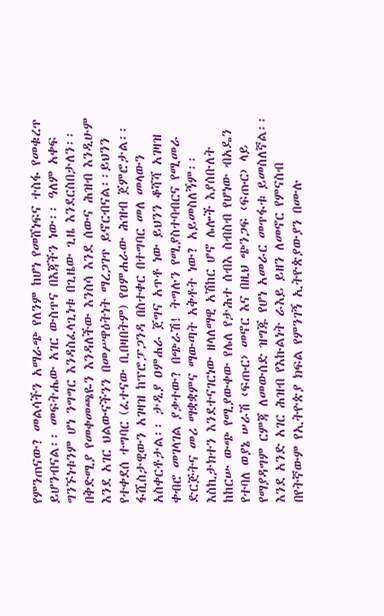የምንጠናው? መልሳችን አማራጭ የለንም ከሆነ የመሸነፍና ተስፋ የመቁረጥ ይሆንብናል፡፡ መፍትሔው አገር ውስጥና በእጃችን ነው፡፡ ዓለም አቀፍ ግንኙነቱንም ሆነ ንግግር እንዳስፈላጊነቱ በጊዜው ጊዜ እንደርስበታለን፡፡ በቅድሚያ የመቀመጫዬን እንዳለችው እንስሳ እንደ ሰውና ሕዝብ እንዲሁም እንደ አገር ህልውናችንን በመሥዋዕትነት ማረጋገጥ ይኖርብናል፡፡ይህንን የተቀደሰ ተግባር (ፈተናው ቢበዛበትም) የዐምሐራው ሕዝብ ጀምሮታል፡፡ ፋሺስታዊውን አገዛዝ ከፕሮፓጋንዳ በስተቀር በተግባር መለ መላውን አስቀርቶታል፡፡ ታዲያ ዐምሐራ ጀግና አጥቶ ነው ይህንን ቆሻሻ አገዛዝ ቀብሮ መገላገል ያቃተው? በጭራሽ! ትግሉን የሚያስተባብርና የሚመራ ድርጅትና መሪ ማቋቋምና ማውጣት አቅቶት ነው? አይመስለኝም፡፡ እስኪታክተን እንደተናገርነው ዘላለማዊ አሽከር ሆኖ ሌሎች እያሰቡለት ከከርሡ ውጭ የሚያውቀው የሌለ የታሕተ ሰብእ ስብስብ የሆነው ብአዴን የተባለ ወያኔ ሠራሽ ‹ፍጡር› መኖር እና በዚህ ጭንጋፍ ‹ፍጡር› ላይ የማያዳግም ርምጃ ለመውሰድ ዝግጁ የሆነ አመራር መጥፋቱ ይመስለኛል፡፡
እንደ አንድ አገር ሕዝብ የእኩልነት ራእይ ይዘን ለመኖር የምናስብ በየትኛውም የኢትዮጵያ ክፍል የምንገኝ ኢትዮጵያውያን በሙሉ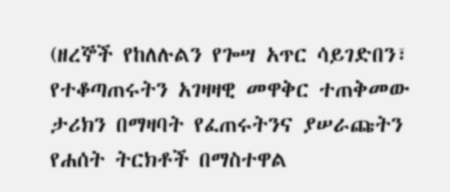(ዘረኞች የከለሉልን የጐሣ አጥር ሳይገድበን፣ የተቆጣጠሩትን አገዛዛዊ መዋቅር ተጠቅመው ታሪክን በማዛባት የፈጠሩትንና ያሠራጩትን የሐሰት ትርክቶች በማስተዋል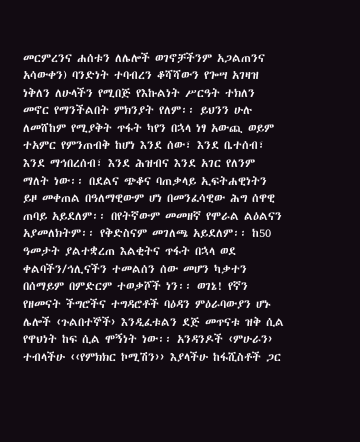መርምረንና ሐሰቱን ለሌሎች ወገኖቻችንም አጋልጠንና አሳውቀን) ባንድነት ተባብረን ቆሻሻውን የጐሣ አገዛዝ ነቅለን ለሁላችን የሚበጅ የእኩልነት ሥርዓት ተክለን መኖር የማንችልበት ምክንያት የለም፡፡ ይህንን ሁሉ ለመሸከም የሚያቅት ጥፋት ካየን በኋላ ነፃ አውጪ ወይም ተአምር የምንጠብቅ ከሆነ እንደ ሰው፣ እንደ ቤተሰብ፣ እንደ ማኅበረሰብ፣ እንደ ሕዝብና እንደ አገር የለንም ማለት ነው፡፡ በደልና ጭቆና ባጠቃላይ ኢፍትሐዊነትን ይዞ መቀጠል በዓለማዊውም ሆነ በመንፈሳዊው ሕግ ሰዋዊ ጠባይ አይደለም፡፡ በየትኛውም መመዘኛ የሞራል ልዕልናን አያመለክትም፡፡ የቅድስናም መገለጫ አይደለም፡፡ ከ50 ዓመታት ያልተቋረጠ እልቂትና ጥፋት በኋላ ወደ ቀልባችን/ኅሊናችን ተመልሰን ሰው መሆን ካቃተን በሰማይም በምድርም ተወቃሾች ነን፡፡ ወገኔ! የኛን የዘመናት ችግሮችና ተግዳሮቶች ባዕዳን ምዕራባውያን ሆኑ ሌሎች ‹ጉልበተኞች› እንዲፈቱልን ደጅ መጥናቱ ዝቅ ሲል የዋህነት ከፍ ሲል ሞኝነት ነው፡፡ አንዳንዶች ‹ምሁራን› ተብላችሁ ‹‹የምክክር ኮሚሽን›› እያላችሁ ከፋሺስቶች ጋር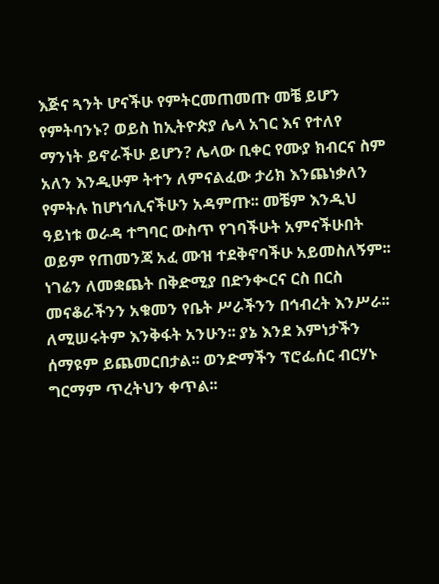እጅና ጓንት ሆናችሁ የምትርመጠመጡ መቼ ይሆን የምትባንኑ? ወይስ ከኢትዮጵያ ሌላ አገር እና የተለየ ማንነት ይኖራችሁ ይሆን? ሌላው ቢቀር የሙያ ክብርና ስም አለን እንዲሁም ትተን ለምናልፈው ታሪክ እንጨነቃለን የምትሉ ከሆነኅሊናችሁን አዳምጡ፡፡ መቼም እንዲህ ዓይነቱ ወራዳ ተግባር ውስጥ የገባችሁት አምናችሁበት ወይም የጠመንጃ አፈ ሙዝ ተደቅኖባችሁ አይመስለኝም፡፡
ነገሬን ለመቋጨት በቅድሚያ በድንቊርና ርስ በርስ መናቆራችንን አቁመን የቤት ሥራችንን በኅብረት እንሥራ፡፡ ለሚሠሩትም እንቅፋት አንሁን፡፡ ያኔ እንደ እምነታችን ሰማዩም ይጨመርበታል፡፡ ወንድማችን ፕሮፌሰር ብርሃኑ ግርማም ጥረትህን ቀጥል፡፡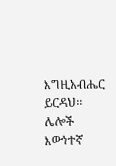እግዚአብሔር ይርዳህ፡፡ ሌሎች እውነተኛ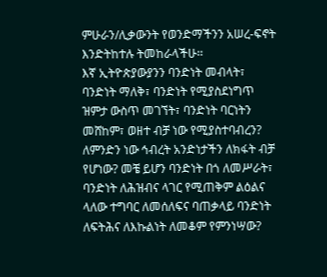ምሁራን/ሊቃውንት የወንድማችንን አሠረ-ፍኖት እንድትከተሉ ትመከራላችሁ፡፡
እኛ ኢትዮጵያውያንን ባንድነት መብላት፣ ባንድነት ማለቅ፣ ባንድነት የሚያስደነግጥ ዝምታ ውስጥ መገኘት፣ ባንድነት ባርነትን መሸከም፣ ወዘተ ብቻ ነው የሚያስተባብረን? ለምንድን ነው ኅብረት አንድነታችን ለክፋት ብቻ የሆነው? መቼ ይሆን ባንድነት በጎ ለመሥራት፣ ባንድነት ለሕዝብና ላገር የሚጠቅም ልዕልና ላለው ተግባር ለመሰለፍና ባጠቃላይ ባንድነት ለፍትሕና ለእኩልነት ለመቆም የምንነሣው?